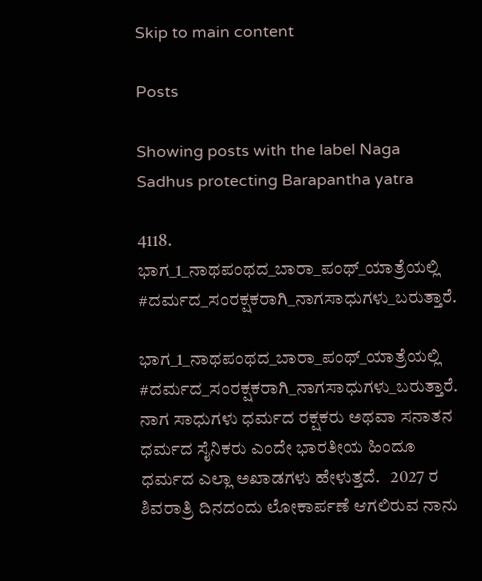Skip to main content

Posts

Showing posts with the label Naga Sadhus protecting Barapantha yatra

4118. ಭಾಗ_1_ನಾಥಪಂಥದ_ಬಾರಾ_ಪಂಥ್_ಯಾತ್ರೆಯಲ್ಲಿ #ದರ್ಮದ_ಸಂರಕ್ಷಕರಾಗಿ_ನಾಗಸಾಧುಗಳು_ಬರುತ್ತಾರೆ.

ಭಾಗ_1_ನಾಥಪಂಥದ_ಬಾರಾ_ಪಂಥ್_ಯಾತ್ರೆಯಲ್ಲಿ  #ದರ್ಮದ_ಸಂರಕ್ಷಕರಾಗಿ_ನಾಗಸಾಧುಗಳು_ಬರುತ್ತಾರೆ.   ನಾಗ ಸಾಧುಗಳು ಧರ್ಮದ ರಕ್ಷಕರು ಅಥವಾ ಸನಾತನ ಧರ್ಮದ ಸೈನಿಕರು ಎಂದೇ ಭಾರತೀಯ ಹಿಂದೂ ಧರ್ಮದ ಎಲ್ಲಾ ಅಖಾಡಗಳು ಹೇಳುತ್ತದೆ.   2027 ರ ಶಿವರಾತ್ರಿ ದಿನದಂದು ಲೋಕಾರ್ಪಣೆ ಆಗಲಿರುವ ನಾನು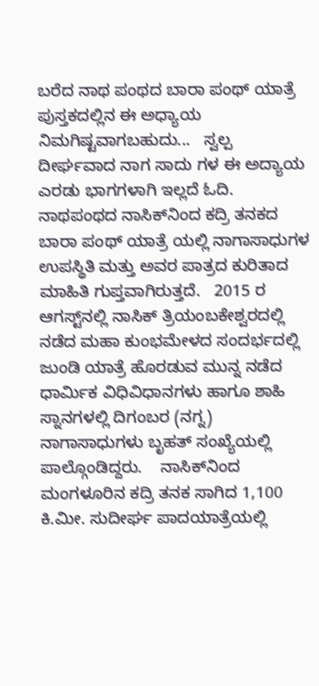ಬರೆದ ನಾಥ ಪಂಥದ ಬಾರಾ ಪಂಥ್ ಯಾತ್ರೆ ಪುಸ್ತಕದಲ್ಲಿನ ಈ ಅಧ್ಯಾಯ ನಿಮಗಿಷ್ಟವಾಗಬಹುದು...   ಸ್ವಲ್ಪ ದೀರ್ಘವಾದ ನಾಗ ಸಾದು ಗಳ ಈ ಅದ್ಯಾಯ ಎರಡು ಭಾಗಗಳಾಗಿ ಇಲ್ಲದೆ ಓದಿ.   ನಾಥಪಂಥದ ನಾಸಿಕ್‌ನಿಂದ ಕದ್ರಿ ತನಕದ ಬಾರಾ ಪಂಥ್ ಯಾತ್ರೆ ಯಲ್ಲಿ ನಾಗಾಸಾಧುಗಳ ಉಪಸ್ಥಿತಿ ಮತ್ತು ಅವರ ಪಾತ್ರದ ಕುರಿತಾದ ಮಾಹಿತಿ ಗುಪ್ತವಾಗಿರುತ್ತದೆ.   2015 ರ ಆಗಸ್ಟ್‌ನಲ್ಲಿ ನಾಸಿಕ್ ತ್ರಿಯಂಬಕೇಶ್ವರದಲ್ಲಿ ನಡೆದ ಮಹಾ ಕುಂಭಮೇಳದ ಸಂದರ್ಭದಲ್ಲಿ ಜುಂಡಿ ಯಾತ್ರೆ ಹೊರಡುವ ಮುನ್ನ ನಡೆದ ಧಾರ್ಮಿಕ ವಿಧಿವಿಧಾನಗಳು ಹಾಗೂ ಶಾಹಿ ಸ್ನಾನಗಳಲ್ಲಿ ದಿಗಂಬರ (ನಗ್ನ) ನಾಗಾಸಾಧುಗಳು ಬೃಹತ್ ಸಂಖ್ಯೆಯಲ್ಲಿ ಪಾಲ್ಗೊಂಡಿದ್ದರು.    ನಾಸಿಕ್‌ನಿಂದ ಮಂಗಳೂರಿನ ಕದ್ರಿ ತನಕ ಸಾಗಿದ 1,100 ಕಿ.ಮೀ. ಸುದೀರ್ಘ ಪಾದಯಾತ್ರೆಯಲ್ಲಿ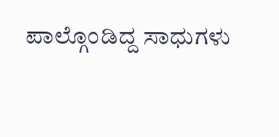ಪಾಲ್ಗೊಂಡಿದ್ದ ಸಾಧುಗಳು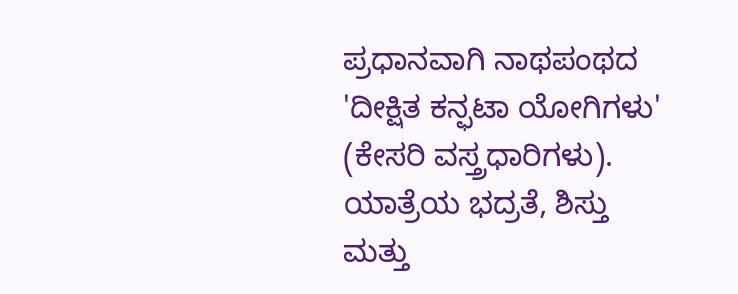ಪ್ರಧಾನವಾಗಿ ನಾಥಪಂಥದ 'ದೀಕ್ಷಿತ ಕನ್ಫಟಾ ಯೋಗಿಗಳು' (ಕೇಸರಿ ವಸ್ತ್ರಧಾರಿಗಳು).    ಯಾತ್ರೆಯ ಭದ್ರತೆ, ಶಿಸ್ತು ಮತ್ತು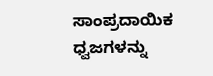ಸಾಂಪ್ರದಾಯಿಕ ಧ್ವಜಗಳನ್ನು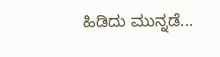ಹಿಡಿದು ಮುನ್ನಡೆ...